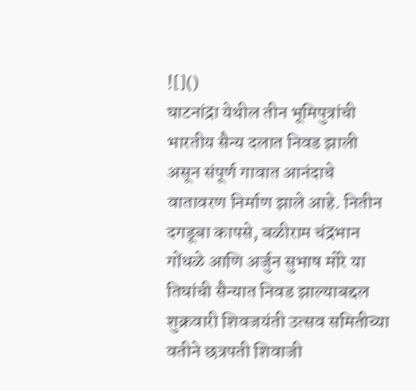![]()
घाटनांद्रा येथील तीन भूमिपुत्रांची भारतीय सैन्य दलात निवड झाली असून संपूर्ण गावात आनंदाचे वातावरण निर्माण झाले आहे. नितीन दगडूबा कापसे, बळीराम चंद्रभान गोंधळे आणि अर्जुन सुभाष मोरे या तिघांची सैन्यात निवड झाल्याबद्दल शुक्रवारी शिवजयंती उत्सव समितीच्या वतीने छत्रपती शिवाजी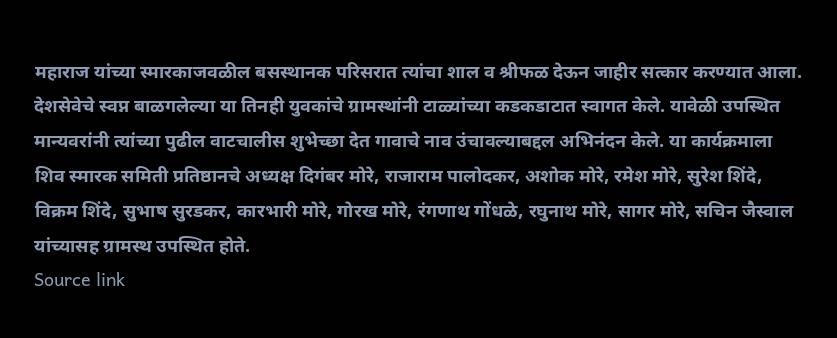महाराज यांच्या स्मारकाजवळील बसस्थानक परिसरात त्यांचा शाल व श्रीफळ देऊन जाहीर सत्कार करण्यात आला. देशसेवेचे स्वप्न बाळगलेल्या या तिनही युवकांचे ग्रामस्थांनी टाळ्यांच्या कडकडाटात स्वागत केले. यावेळी उपस्थित मान्यवरांनी त्यांच्या पुढील वाटचालीस शुभेच्छा देत गावाचे नाव उंचावल्याबद्दल अभिनंदन केले. या कार्यक्रमाला शिव स्मारक समिती प्रतिष्ठानचे अध्यक्ष दिगंबर मोरे, राजाराम पालोदकर, अशोक मोरे, रमेश मोरे, सुरेश शिंदे, विक्रम शिंदे, सुभाष सुरडकर, कारभारी मोरे, गोरख मोरे, रंगणाथ गोंधळे, रघुनाथ मोरे, सागर मोरे, सचिन जैस्वाल यांच्यासह ग्रामस्थ उपस्थित होते.
Source link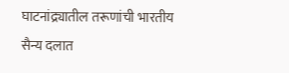घाटनांद्र्यातील तरूणांची भारतीय सैन्य दलात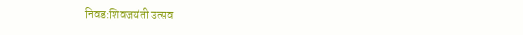निवड:शिवजयंती उत्सव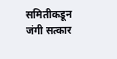समितीकडून जंगी सत्कार